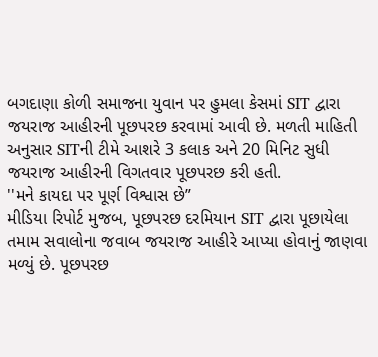બગદાણા કોળી સમાજના યુવાન પર હુમલા કેસમાં SIT દ્વારા જયરાજ આહીરની પૂછપરછ કરવામાં આવી છે. મળતી માહિતી અનુસાર SITની ટીમે આશરે 3 કલાક અને 20 મિનિટ સુધી જયરાજ આહીરની વિગતવાર પૂછપરછ કરી હતી.
''મને કાયદા પર પૂર્ણ વિશ્વાસ છે”
મીડિયા રિપોર્ટ મુજબ, પૂછપરછ દરમિયાન SIT દ્વારા પૂછાયેલા તમામ સવાલોના જવાબ જયરાજ આહીરે આપ્યા હોવાનું જાણવા મળ્યું છે. પૂછપરછ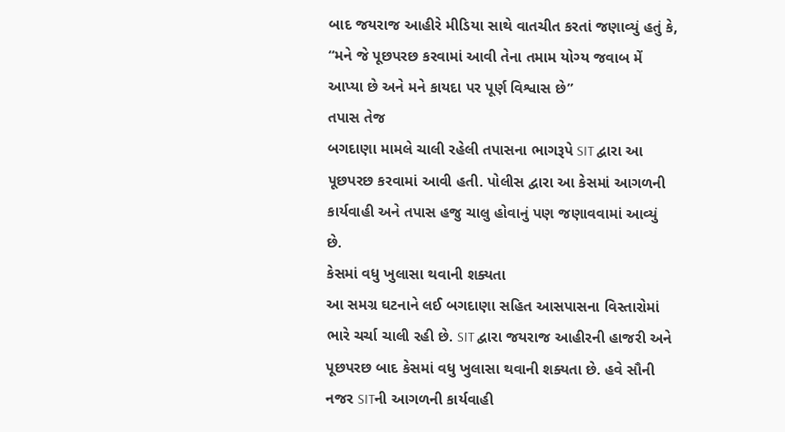બાદ જયરાજ આહીરે મીડિયા સાથે વાતચીત કરતાં જણાવ્યું હતું કે, “મને જે પૂછપરછ કરવામાં આવી તેના તમામ યોગ્ય જવાબ મેં આપ્યા છે અને મને કાયદા પર પૂર્ણ વિશ્વાસ છે”
તપાસ તેજ
બગદાણા મામલે ચાલી રહેલી તપાસના ભાગરૂપે SIT દ્વારા આ પૂછપરછ કરવામાં આવી હતી. પોલીસ દ્વારા આ કેસમાં આગળની કાર્યવાહી અને તપાસ હજુ ચાલુ હોવાનું પણ જણાવવામાં આવ્યું છે.
કેસમાં વધુ ખુલાસા થવાની શક્યતા
આ સમગ્ર ઘટનાને લઈ બગદાણા સહિત આસપાસના વિસ્તારોમાં ભારે ચર્ચા ચાલી રહી છે. SIT દ્વારા જયરાજ આહીરની હાજરી અને પૂછપરછ બાદ કેસમાં વધુ ખુલાસા થવાની શક્યતા છે. હવે સૌની નજર SITની આગળની કાર્યવાહી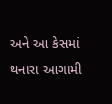અને આ કેસમાં થનારા આગામી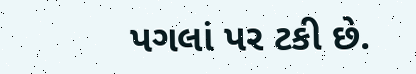પગલાં પર ટકી છે.